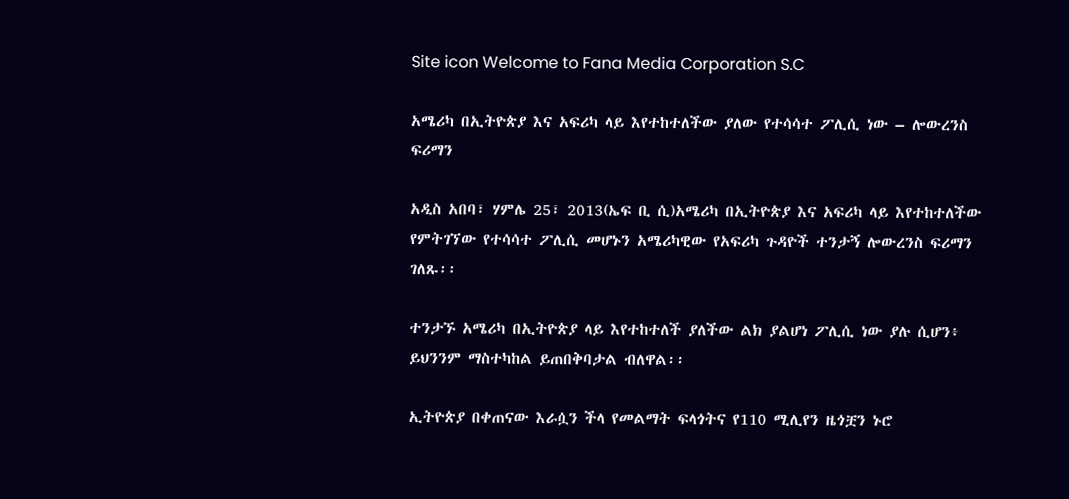Site icon Welcome to Fana Media Corporation S.C

አሜሪካ በኢትዮጵያ እና አፍሪካ ላይ እየተከተለችው ያለው የተሳሳተ ፖሊሲ ነው – ሎውረንስ ፍሪማን

አዲስ አበባ፣ ሃምሌ 25፣ 2013(ኤፍ ቢ ሲ)አሜሪካ በኢትዮጵያ እና አፍሪካ ላይ እየተከተለችው የምትገኘው የተሳሳተ ፖሊሲ መሆኑን አሜሪካዊው የአፍሪካ ጉዳዮች ተንታኝ ሎውረንስ ፍሪማን ገለጹ፡፡

ተንታኙ አሜሪካ በኢትዮጵያ ላይ እየተከተለች ያለችው ልክ ያልሆነ ፖሊሲ ነው ያሉ ሲሆን፥ ይህንንም ማስተካከል ይጠበቅባታል ብለዋል፡፡

ኢትዮጵያ በቀጠናው እራሷን ችላ የመልማት ፍላጎትና የ110 ሚሊየን ዜጎቿን ኑሮ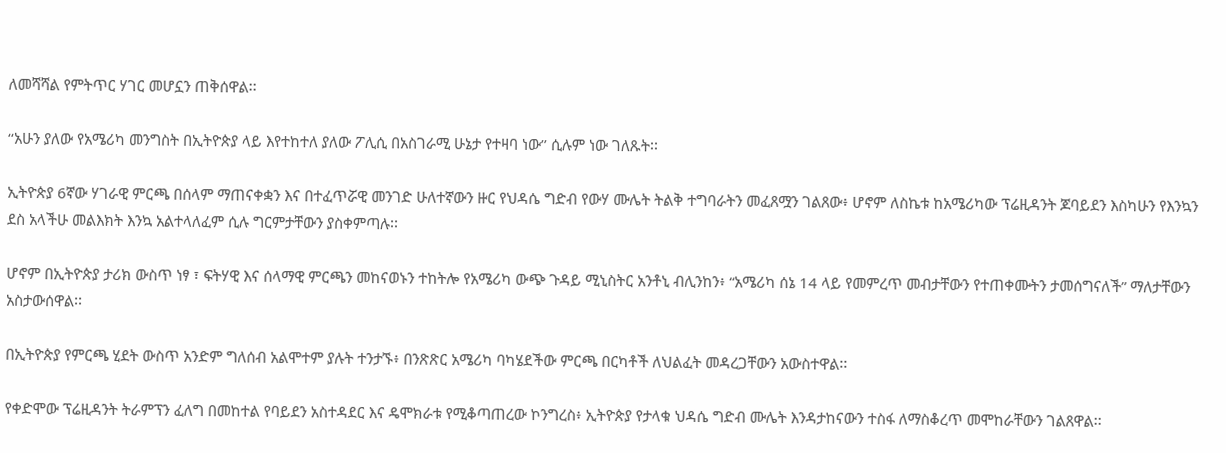ለመሻሻል የምትጥር ሃገር መሆኗን ጠቅሰዋል፡፡

‘‘አሁን ያለው የአሜሪካ መንግስት በኢትዮጵያ ላይ እየተከተለ ያለው ፖሊሲ በአስገራሚ ሁኔታ የተዛባ ነው’’ ሲሉም ነው ገለጹት፡፡

ኢትዮጵያ 6ኛው ሃገራዊ ምርጫ በሰላም ማጠናቀቋን እና በተፈጥሯዊ መንገድ ሁለተኛውን ዙር የህዳሴ ግድብ የውሃ ሙሌት ትልቅ ተግባራትን መፈጸሟን ገልጸው፥ ሆኖም ለስኬቱ ከአሜሪካው ፕሬዚዳንት ጆባይደን እስካሁን የእንኳን ደስ አላችሁ መልእክት እንኳ አልተላለፈም ሲሉ ግርምታቸውን ያስቀምጣሉ፡፡

ሆኖም በኢትዮጵያ ታሪክ ውስጥ ነፃ ፣ ፍትሃዊ እና ሰላማዊ ምርጫን መከናወኑን ተከትሎ የአሜሪካ ውጭ ጉዳይ ሚኒስትር አንቶኒ ብሊንከን፥ “አሜሪካ ሰኔ 14 ላይ የመምረጥ መብታቸውን የተጠቀሙትን ታመሰግናለች” ማለታቸውን አስታውሰዋል፡፡

በኢትዮጵያ የምርጫ ሂደት ውስጥ አንድም ግለሰብ አልሞተም ያሉት ተንታኙ፥ በንጽጽር አሜሪካ ባካሄደችው ምርጫ በርካቶች ለህልፈት መዳረጋቸውን አውስተዋል፡፡

የቀድሞው ፕሬዚዳንት ትራምፕን ፈለግ በመከተል የባይደን አስተዳደር እና ዴሞክራቱ የሚቆጣጠረው ኮንግረስ፥ ኢትዮጵያ የታላቁ ህዳሴ ግድብ ሙሌት እንዳታከናውን ተስፋ ለማስቆረጥ መሞከራቸውን ገልጸዋል፡፡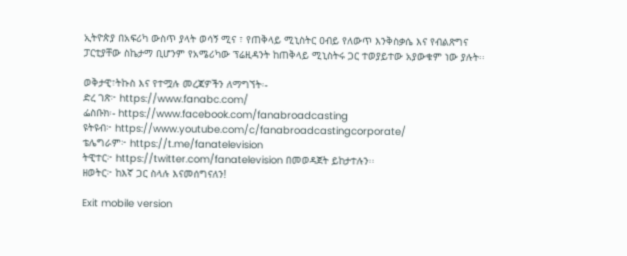ኢትዮጵያ በአፍሪካ ውስጥ ያላት ወሳኝ ሚና ፣ የጠቅላይ ሚኒስትር ዐብይ የለውጥ እንቅስቃሴ እና የብልጽግና ፓርቲያቸው ስኬታማ ቢሆንም የአሜሪካው ፕሬዚዳንት ከጠቅላይ ሚኒስትሩ ጋር ተወያይተው አያውቁም ነው ያሉት፡፡

ወቅታዊ፣ትኩስ እና የተሟሉ መረጃዎችን ለማግኘት፡-
ድረ ገጽ፦ https://www.fanabc.com/
ፌስቡክ፡- https://www.facebook.com/fanabroadcasting
ዩትዩብ፦ https://www.youtube.com/c/fanabroadcastingcorporate/
ቴሌግራም፦ https://t.me/fanatelevision
ትዊተር፦ https://twitter.com/fanatelevision በመወዳጀት ይከታተሉን፡፡
ዘወትር፦ ከእኛ ጋር ስላሉ እናመሰግናለን!

Exit mobile version